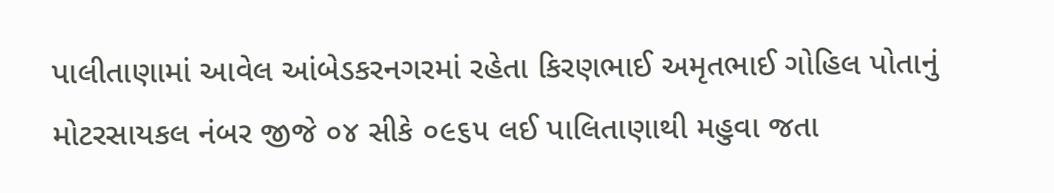પાલીતાણામાં આવેલ આંબેડકરનગરમાં રહેતા કિરણભાઈ અમૃતભાઈ ગોહિલ પોતાનું મોટરસાયકલ નંબર જીજે ૦૪ સીકે ૦૯૬૫ લઈ પાલિતાણાથી મહુવા જતા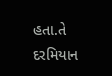હતા.તે દરમિયાન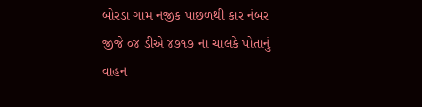બોરડા ગામ નજીક પાછળથી કાર નંબર જીજે ૦૪ ડીએ ૪૭૧૭ ના ચાલકે પોતાનું વાહન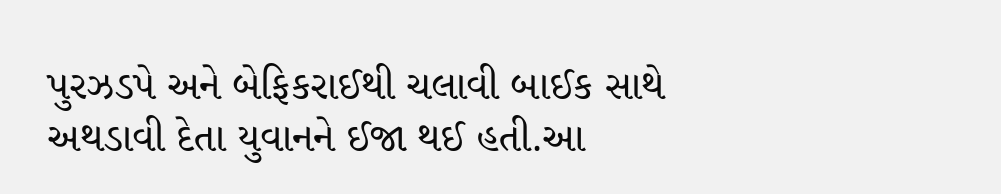પુરઝડપે અને બેફિકરાઈથી ચલાવી બાઈક સાથે અથડાવી દેતા યુવાનને ઈજા થઈ હતી.આ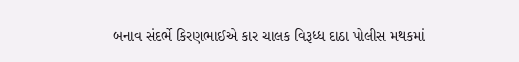બનાવ સંદર્ભે કિરણભાઈએ કાર ચાલક વિરૂધ્ધ દાઠા પોલીસ મથકમાં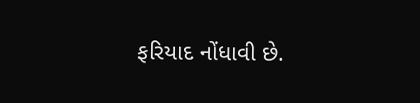ફરિયાદ નોંધાવી છે.